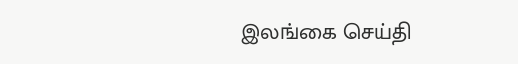இலங்கை செய்தி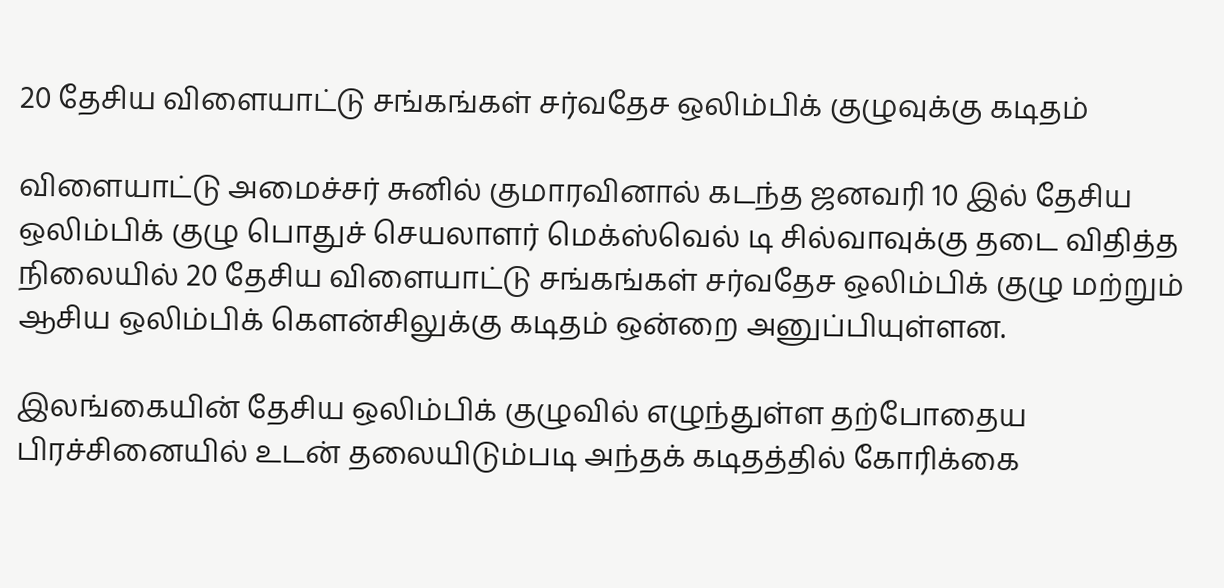20 தேசிய விளையாட்டு சங்கங்கள் சர்வதேச ஒலிம்பிக் குழுவுக்கு கடிதம்

விளையாட்டு அமைச்சர் சுனில் குமாரவினால் கடந்த ஜனவரி 10 இல் தேசிய ஒலிம்பிக் குழு பொதுச் செயலாளர் மெக்ஸ்வெல் டி சில்வாவுக்கு தடை விதித்த நிலையில் 20 தேசிய விளையாட்டு சங்கங்கள் சர்வதேச ஒலிம்பிக் குழு மற்றும் ஆசிய ஒலிம்பிக் கௌன்சிலுக்கு கடிதம் ஒன்றை அனுப்பியுள்ளன.

இலங்கையின் தேசிய ஒலிம்பிக் குழுவில் எழுந்துள்ள தற்போதைய பிரச்சினையில் உடன் தலையிடும்படி அந்தக் கடிதத்தில் கோரிக்கை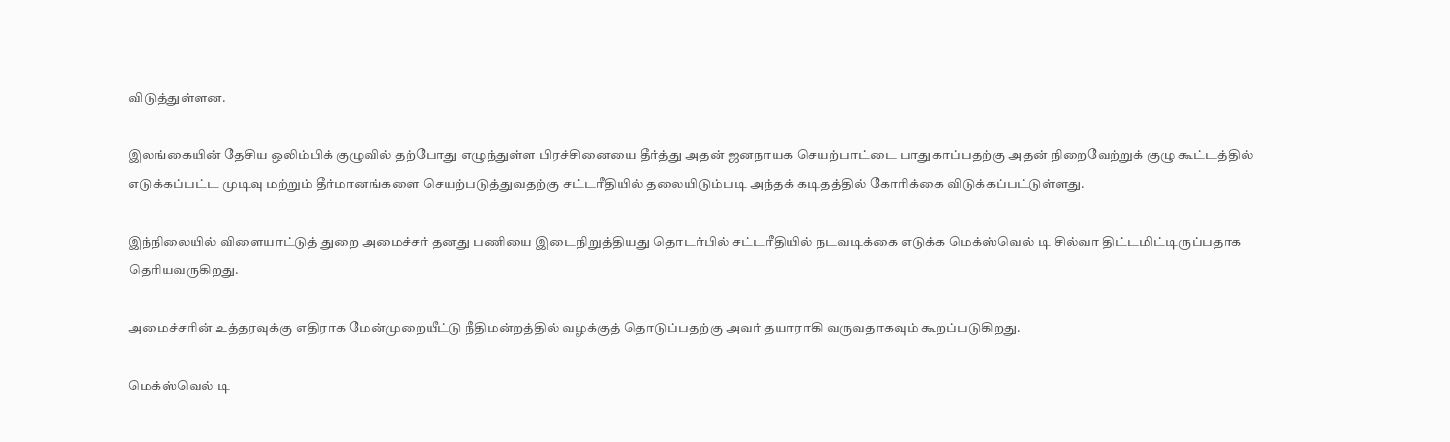விடுத்துள்ளன.

இலங்கையின் தேசிய ஒலிம்பிக் குழுவில் தற்போது எழுந்துள்ள பிரச்சினையை தீர்த்து அதன் ஜனநாயக செயற்பாட்டை பாதுகாப்பதற்கு அதன் நிறைவேற்றுக் குழு கூட்டத்தில் எடுக்கப்பட்ட முடிவு மற்றும் தீர்மானங்களை செயற்படுத்துவதற்கு சட்டரீதியில் தலையிடும்படி அந்தக் கடிதத்தில் கோரிக்கை விடுக்கப்பட்டுள்ளது.

இந்நிலையில் விளையாட்டுத் துறை அமைச்சர் தனது பணியை இடைநிறுத்தியது தொடர்பில் சட்டரீதியில் நடவடிக்கை எடுக்க மெக்ஸ்வெல் டி சில்வா திட்டமிட்டிருப்பதாக தெரியவருகிறது.

அமைச்சரின் உத்தரவுக்கு எதிராக மேன்முறையீட்டு நீதிமன்றத்தில் வழக்குத் தொடுப்பதற்கு அவர் தயாராகி வருவதாகவும் கூறப்படுகிறது.

மெக்ஸ்வெல் டி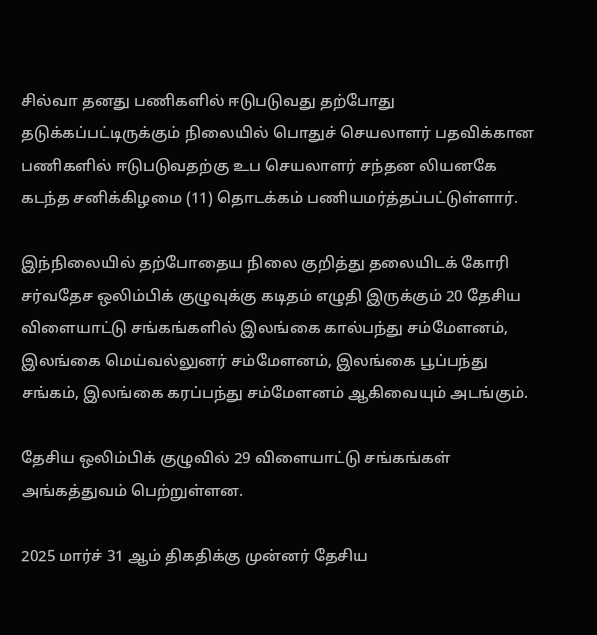சில்வா தனது பணிகளில் ஈடுபடுவது தற்போது தடுக்கப்பட்டிருக்கும் நிலையில் பொதுச் செயலாளர் பதவிக்கான பணிகளில் ஈடுபடுவதற்கு உப செயலாளர் சந்தன லியனகே கடந்த சனிக்கிழமை (11) தொடக்கம் பணியமர்த்தப்பட்டுள்ளார்.

இந்நிலையில் தற்போதைய நிலை குறித்து தலையிடக் கோரி சர்வதேச ஒலிம்பிக் குழுவுக்கு கடிதம் எழுதி இருக்கும் 20 தேசிய விளையாட்டு சங்கங்களில் இலங்கை கால்பந்து சம்மேளனம், இலங்கை மெய்வல்லுனர் சம்மேளனம், இலங்கை பூப்பந்து சங்கம், இலங்கை கரப்பந்து சம்மேளனம் ஆகிவையும் அடங்கும்.

தேசிய ஒலிம்பிக் குழுவில் 29 விளையாட்டு சங்கங்கள் அங்கத்துவம் பெற்றுள்ளன.

2025 மார்ச் 31 ஆம் திகதிக்கு முன்னர் தேசிய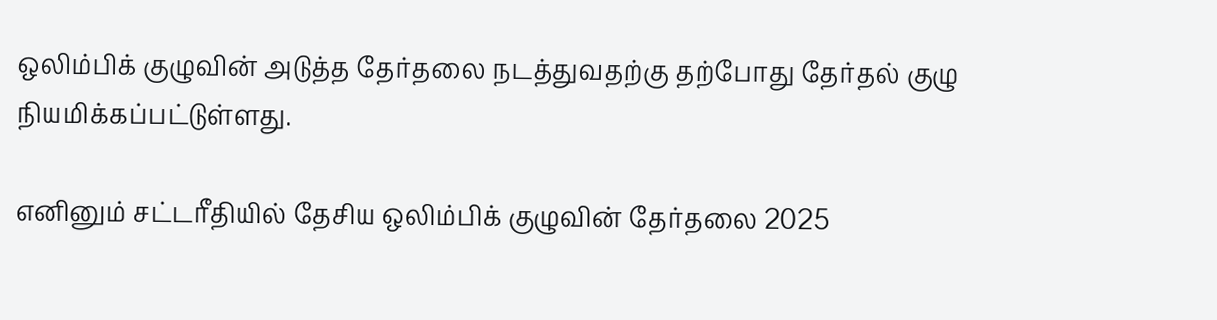ஒலிம்பிக் குழுவின் அடுத்த தேர்தலை நடத்துவதற்கு தற்போது தேர்தல் குழு நியமிக்கப்பட்டுள்ளது.

எனினும் சட்டரீதியில் தேசிய ஒலிம்பிக் குழுவின் தேர்தலை 2025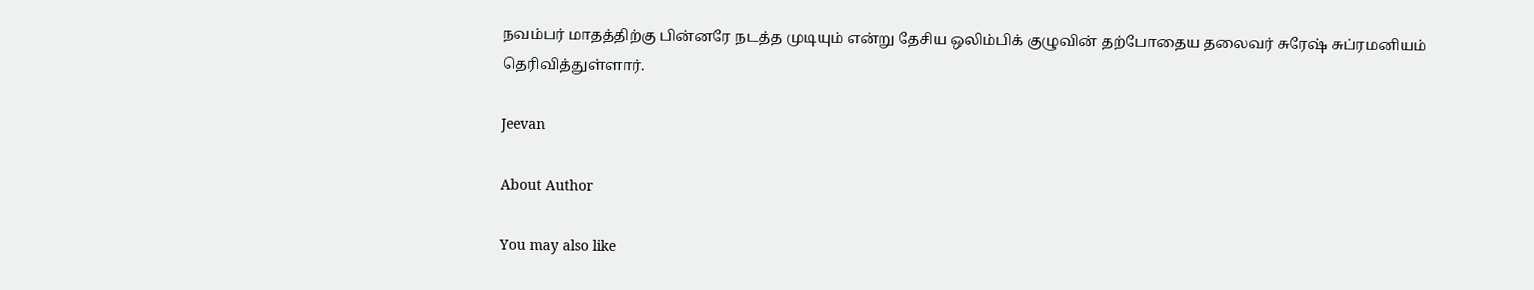நவம்பர் மாதத்திற்கு பின்னரே நடத்த முடியும் என்று தேசிய ஒலிம்பிக் குழுவின் தற்போதைய தலைவர் சுரேஷ் சுப்ரமனியம் தெரிவித்துள்ளார்.

Jeevan

About Author

You may also like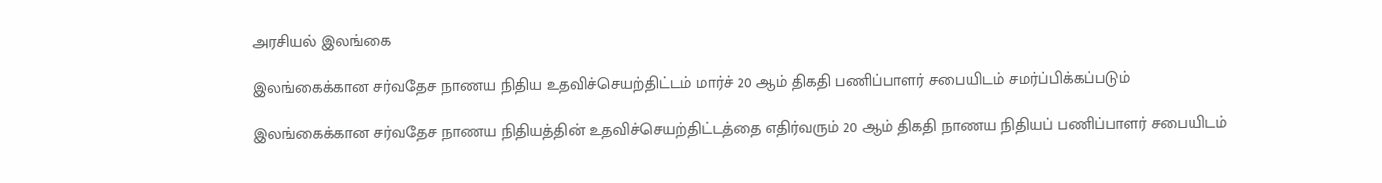அரசியல் இலங்கை

இலங்கைக்கான சர்வதேச நாணய நிதிய உதவிச்செயற்திட்டம் மார்ச் 20 ஆம் திகதி பணிப்பாளர் சபையிடம் சமர்ப்பிக்கப்படும்

இலங்கைக்கான சர்வதேச நாணய நிதியத்தின் உதவிச்செயற்திட்டத்தை எதிர்வரும் 20 ஆம் திகதி நாணய நிதியப் பணிப்பாளர் சபையிடம்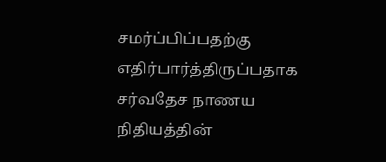சமர்ப்பிப்பதற்கு எதிர்பார்த்திருப்பதாக சர்வதேச நாணய நிதியத்தின்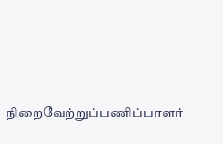நிறைவேற்றுப்பணிப்பாளர்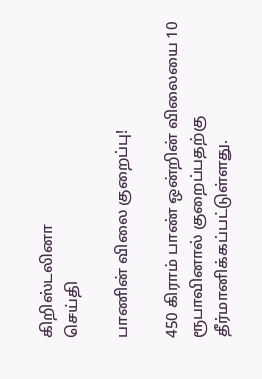கிறிஸ்டலினா
செய்தி

பாணின் விலை குறைப்பு!

450 கிராம் பாண் ஒன்றின் விலையை 10 ரூபாவினால் குறைப்பதற்கு தீர்மானிக்கப்பட்டுள்ளது.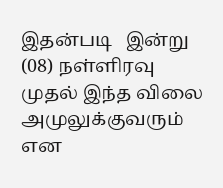இதன்படி   இன்று (08) நள்ளிரவு முதல் இந்த விலை அமுலுக்குவரும் என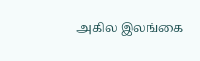அகில இலங்கை